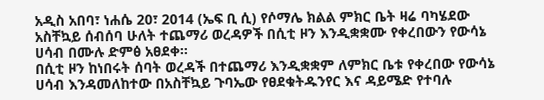አዲስ አበባ፣ ነሐሴ 20፣ 2014 (ኤፍ ቢ ሲ) የሶማሌ ክልል ምክር ቤት ዛሬ ባካሄደው አስቸኳይ ሰብሰባ ሁለት ተጨማሪ ወረዳዎች በሲቲ ዞን እንዲቋቋሙ የቀረበውን የውሳኔ ሀሳብ በሙሉ ድምፅ አፀደቀ።
በሲቲ ዞን ከነበሩት ሰባት ወረዳች በተጨማሪ እንዲቋቋም ለምክር ቤቱ የቀረበው የውሳኔ ሀሳብ እንዳመለከተው በአስቸኳይ ጉባኤው የፀደቁትዱንየር እና ዳይሜድ የተባሉ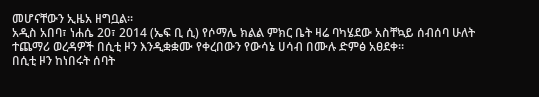መሆናቸውን ኢዜአ ዘግቧል፡፡
አዲስ አበባ፣ ነሐሴ 20፣ 2014 (ኤፍ ቢ ሲ) የሶማሌ ክልል ምክር ቤት ዛሬ ባካሄደው አስቸኳይ ሰብሰባ ሁለት ተጨማሪ ወረዳዎች በሲቲ ዞን እንዲቋቋሙ የቀረበውን የውሳኔ ሀሳብ በሙሉ ድምፅ አፀደቀ።
በሲቲ ዞን ከነበሩት ሰባት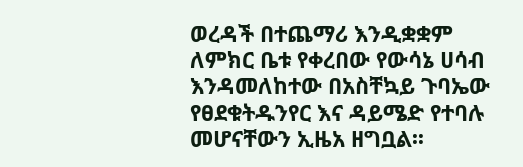ወረዳች በተጨማሪ እንዲቋቋም ለምክር ቤቱ የቀረበው የውሳኔ ሀሳብ እንዳመለከተው በአስቸኳይ ጉባኤው የፀደቁትዱንየር እና ዳይሜድ የተባሉ መሆናቸውን ኢዜአ ዘግቧል፡፡